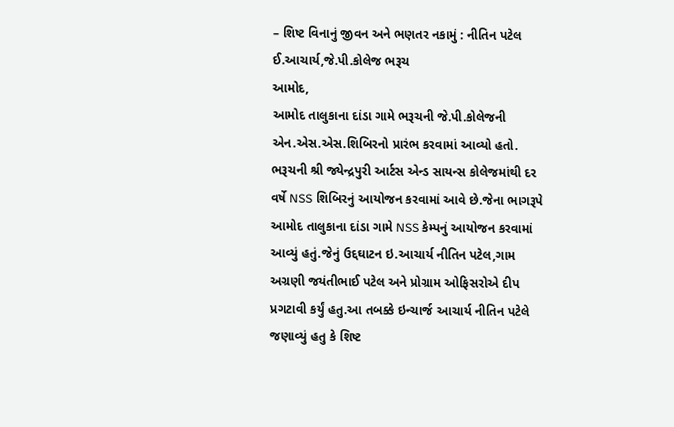– શિષ્ટ વિનાનું જીવન અને ભણતર નકામું : નીતિન પટેલ ઈ.આચાર્ય,જે.પી.કોલેજ ભરૂચ
આમોદ,
આમોદ તાલુકાના દાંડા ગામે ભરૂચની જે.પી.કોલેજની એન.એસ.એસ.શિબિરનો પ્રારંભ કરવામાં આવ્યો હતો.
ભરૂચની શ્રી જ્યેન્દ્રપુરી આર્ટસ એન્ડ સાયન્સ કોલેજમાંથી દર વર્ષે NSS શિબિરનું આયોજન કરવામાં આવે છે.જેના ભાગરૂપે આમોદ તાલુકાના દાંડા ગામે NSS કેમ્પનું આયોજન કરવામાં આવ્યું હતું.જેનું ઉદ્દઘાટન ઇ.આચાર્ય નીતિન પટેલ,ગામ અગ્રણી જયંતીભાઈ પટેલ અને પ્રોગ્રામ ઓફિસરોએ દીપ પ્રગટાવી કર્યું હતુ.આ તબક્કે ઇન્ચાર્જ આચાર્ય નીતિન પટેલે જણાવ્યું હતુ કે શિષ્ટ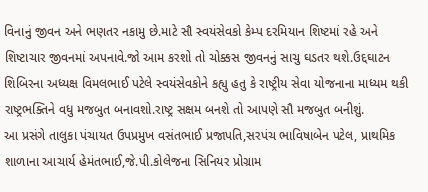વિનાનું જીવન અને ભણતર નકામુ છે.માટે સૌ સ્વયંસેવકો કેમ્પ દરમિયાન શિષ્ટમાં રહે અને શિષ્ટાચાર જીવનમાં અપનાવે.જો આમ કરશો તો ચોક્કસ જીવનનું સાચુ ઘડતર થશે.ઉદ્દઘાટન શિબિરના અધ્યક્ષ વિમલભાઈ પટેલે સ્વયંસેવકોને કહ્યુ હતુ કે રાષ્ટ્રીય સેવા યોજનાના માધ્યમ થકી રાષ્ટ્રભક્તિને વધુ મજબુત બનાવશો.રાષ્ટ્ર સક્ષમ બનશે તો આપણે સૌ મજબુત બનીશું.
આ પ્રસંગે તાલુકા પંચાયત ઉપપ્રમુખ વસંતભાઈ પ્રજાપતિ,સરપંચ ભાવિષાબેન પટેલ, પ્રાથમિક શાળાના આચાર્ય હેમંતભાઈ,જે.પી.કોલેજના સિનિયર પ્રોગ્રામ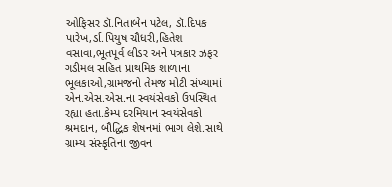ઓફિસર ડૉ.નિતાબેન પટેલ, ડૉ.દિપક પારેખ,ર્ડા.પિયુષ ચૌધરી,હિતેશ વસાવા,ભૂતપૂર્વ લીડર અને પત્રકાર ઝફર ગડીમલ સહિત પ્રાથમિક શાળાના ભૂલકાઓ,ગ્રામજનો તેમજ મોટી સંખ્યામાં એન.એસ.એસ.ના સ્વયંસેવકો ઉપસ્થિત રહ્યા હતા.કેમ્પ દરમિયાન સ્વયંસેવકો શ્રમદાન, બૌદ્ધિક શેષનમાં ભાગ લેશે.સાથે ગ્રામ્ય સંસ્કૃતિના જીવન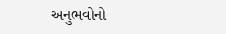અનુભવોનો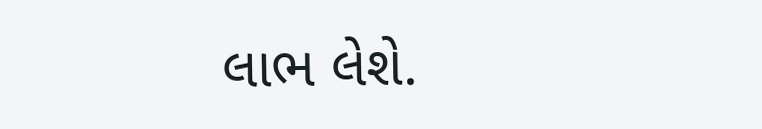લાભ લેશે.